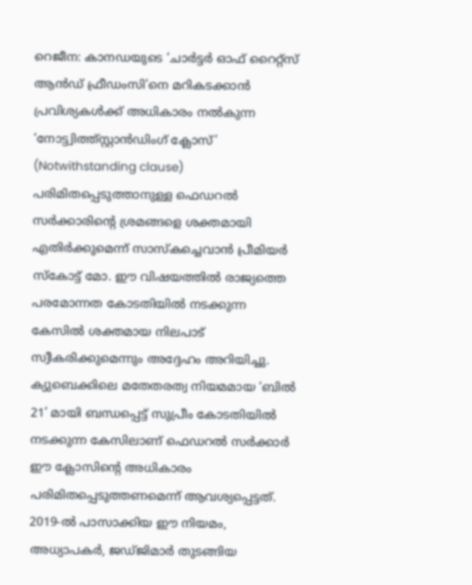റെജീന: കാനഡയുടെ ‘ചാർട്ടർ ഓഫ് റൈറ്റ്സ് ആൻഡ് ഫ്രീഡംസി’നെ മറികടക്കാൻ പ്രവിശ്യകൾക്ക് അധികാരം നൽകുന്ന ‘നോട്ട്വിത്ത്സ്റ്റാൻഡിംഗ് ക്ലോസ്’ (Notwithstanding clause) പരിമിതപ്പെടുത്താനുള്ള ഫെഡറൽ സർക്കാരിന്റെ ശ്രമങ്ങളെ ശക്തമായി എതിർക്കുമെന്ന് സാസ്കച്ചെവാൻ പ്രീമിയർ സ്കോട്ട് മോ. ഈ വിഷയത്തിൽ രാജ്യത്തെ പരമോന്നത കോടതിയിൽ നടക്കുന്ന കേസിൽ ശക്തമായ നിലപാട് സ്വീകരിക്കുമെന്നും അദ്ദേഹം അറിയിച്ചു. ക്യുബെക്കിലെ മതേതരത്വ നിയമമായ ‘ബിൽ 21’ മായി ബന്ധപ്പെട്ട് സുപ്രീം കോടതിയിൽ നടക്കുന്ന കേസിലാണ് ഫെഡറൽ സർക്കാർ ഈ ക്ലോസിന്റെ അധികാരം പരിമിതപ്പെടുത്തണമെന്ന് ആവശ്യപ്പെട്ടത്.
2019-ൽ പാസാക്കിയ ഈ നിയമം, അധ്യാപകർ, ജഡ്ജിമാർ തുടങ്ങിയ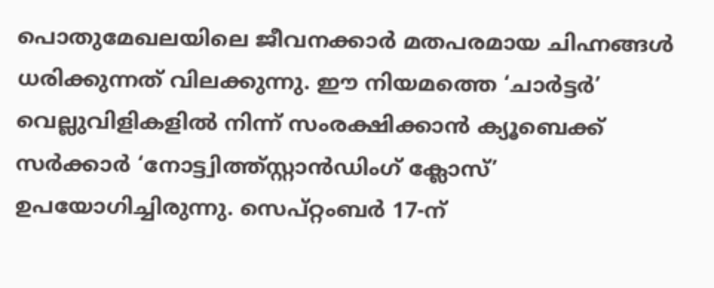പൊതുമേഖലയിലെ ജീവനക്കാർ മതപരമായ ചിഹ്നങ്ങൾ ധരിക്കുന്നത് വിലക്കുന്നു. ഈ നിയമത്തെ ‘ചാർട്ടർ’ വെല്ലുവിളികളിൽ നിന്ന് സംരക്ഷിക്കാൻ ക്യൂബെക്ക് സർക്കാർ ‘നോട്ട്വിത്ത്സ്റ്റാൻഡിംഗ് ക്ലോസ്’ ഉപയോഗിച്ചിരുന്നു. സെപ്റ്റംബർ 17-ന്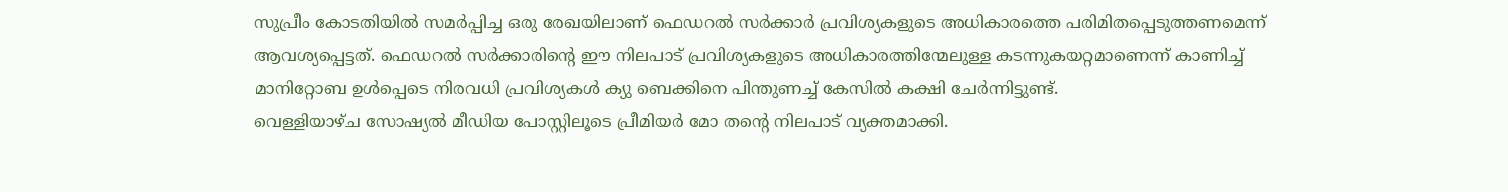സുപ്രീം കോടതിയിൽ സമർപ്പിച്ച ഒരു രേഖയിലാണ് ഫെഡറൽ സർക്കാർ പ്രവിശ്യകളുടെ അധികാരത്തെ പരിമിതപ്പെടുത്തണമെന്ന് ആവശ്യപ്പെട്ടത്. ഫെഡറൽ സർക്കാരിന്റെ ഈ നിലപാട് പ്രവിശ്യകളുടെ അധികാരത്തിന്മേലുള്ള കടന്നുകയറ്റമാണെന്ന് കാണിച്ച് മാനിറ്റോബ ഉൾപ്പെടെ നിരവധി പ്രവിശ്യകൾ ക്യു ബെക്കിനെ പിന്തുണച്ച് കേസിൽ കക്ഷി ചേർന്നിട്ടുണ്ട്.
വെള്ളിയാഴ്ച സോഷ്യൽ മീഡിയ പോസ്റ്റിലൂടെ പ്രീമിയർ മോ തന്റെ നിലപാട് വ്യക്തമാക്കി.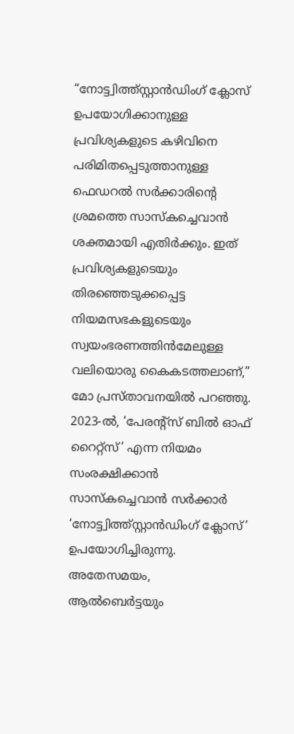“നോട്ട്വിത്ത്സ്റ്റാൻഡിംഗ് ക്ലോസ് ഉപയോഗിക്കാനുള്ള പ്രവിശ്യകളുടെ കഴിവിനെ പരിമിതപ്പെടുത്താനുള്ള ഫെഡറൽ സർക്കാരിന്റെ ശ്രമത്തെ സാസ്കച്ചെവാൻ ശക്തമായി എതിർക്കും. ഇത് പ്രവിശ്യകളുടെയും തിരഞ്ഞെടുക്കപ്പെട്ട നിയമസഭകളുടെയും സ്വയംഭരണത്തിൻമേലുള്ള വലിയൊരു കൈകടത്തലാണ്,” മോ പ്രസ്താവനയിൽ പറഞ്ഞു.
2023-ൽ, ‘പേരന്റ്സ് ബിൽ ഓഫ് റൈറ്റ്സ്’ എന്ന നിയമം സംരക്ഷിക്കാൻ സാസ്കച്ചെവാൻ സർക്കാർ ‘നോട്ട്വിത്ത്സ്റ്റാൻഡിംഗ് ക്ലോസ്’ ഉപയോഗിച്ചിരുന്നു. അതേസമയം, ആൽബെർട്ടയും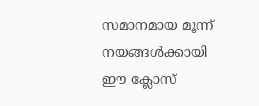സമാനമായ മൂന്ന് നയങ്ങൾക്കായി ഈ ക്ലോസ്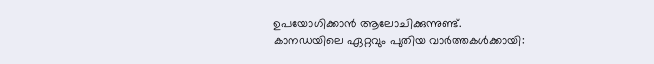ഉപയോഗിക്കാൻ ആലോചിക്കുന്നുണ്ട്.
കാനഡയിലെ ഏറ്റവും പുതിയ വാർത്തകൾക്കായി: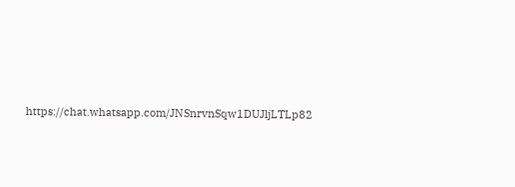https://chat.whatsapp.com/JNSnrvnSqw1DUJljLTLp82